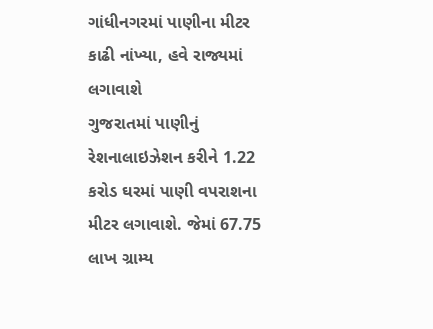ગાંધીનગરમાં પાણીના મીટર કાઢી નાંખ્યા, હવે રાજ્યમાં લગાવાશે
ગુજરાતમાં પાણીનું રેશનાલાઇઝેશન કરીને 1.22 કરોડ ઘરમાં પાણી વપરાશના મીટર લગાવાશે. જેમાં 67.75 લાખ ગ્રામ્ય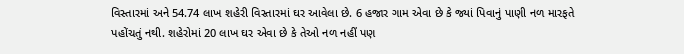વિસ્તારમાં અને 54.74 લાખ શહેરી વિસ્તારમાં ઘર આવેલા છે. 6 હજાર ગામ એવા છે કે જ્યાં પિવાનું પાણી નળ મારફતે પહોંચતું નથી. શહેરોમાં 20 લાખ ઘર એવા છે કે તેઓ નળ નહીં પણ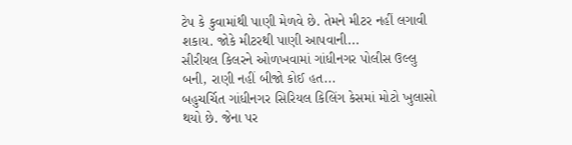ટેપ કે કુવામાંથી પાણી મેળવે છે. તેમને મીટર નહીં લગાવી શકાય. જોકે મીટરથી પાણી આપવાની...
સીરીયલ કિલરને ઓળખવામાં ગાંધીનગર પોલીસ ઉલ્લુ બની, રાણી નહીં બીજો કોઈ હત...
બહુચર્ચિત ગાંધીનગર સિરિયલ કિલિંગ કેસમાં મોટો ખુલાસો થયો છે. જેના પર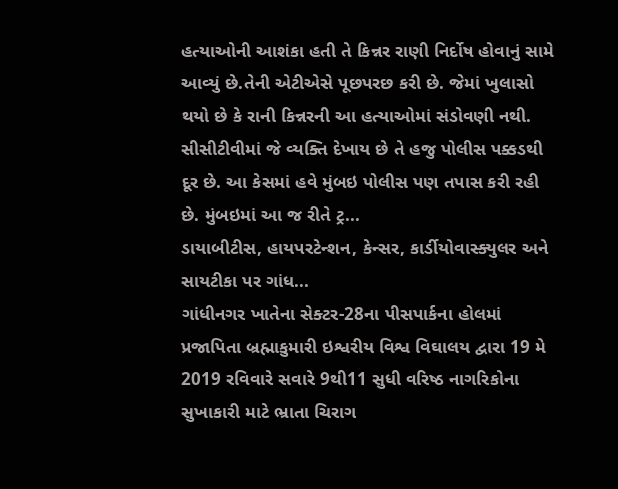હત્યાઓની આશંકા હતી તે કિન્નર રાણી નિર્દોષ હોવાનું સામે આવ્યું છે.તેની એટીએસે પૂછપરછ કરી છે. જેમાં ખુલાસો થયો છે કે રાની કિન્નરની આ હત્યાઓમાં સંડોવણી નથી. સીસીટીવીમાં જે વ્યક્તિ દેખાય છે તે હજુ પોલીસ પક્કડથી દૂર છે. આ કેસમાં હવે મુંબઇ પોલીસ પણ તપાસ કરી રહી છે. મુંબઇમાં આ જ રીતે ટ્ર...
ડાયાબીટીસ, હાયપરટેન્શન, કેન્સર, કાર્ડીયોવાસ્ક્યુલર અને સાયટીકા પર ગાંધ...
ગાંધીનગર ખાતેના સેક્ટર-28ના પીસપાર્કના હોલમાં પ્રજાપિતા બ્રહ્માકુમારી ઇશ્વરીય વિશ્વ વિઘાલય દ્વારા 19 મે 2019 રવિવારે સવારે 9થી11 સુધી વરિષ્ઠ નાગરિકોના સુખાકારી માટે ભ્રાતા ચિરાગ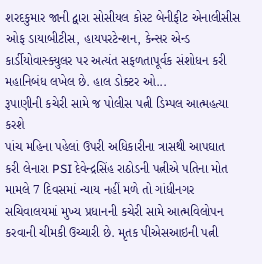શરદકુમાર જાની દ્વારા સોસીયલ કોસ્ટ બેનીફીટ એનાલીસીસ ઓફ ડાયાબીટીસ, હાયપરટેન્શન, કેન્સર એન્ડ કાર્ડીયોવાસ્ક્યુલર પર અત્યંત સફળતાપૂર્વક સંશોધન કરી મહાનિબંધ લખેલ છે. હાલ ડોક્ટર ઓ...
રૂપાણીની કચેરી સામે જ પોલીસ પત્ની ડિમ્પલ આત્મહત્યા કરશે
પાંચ મહિના પહેલાં ઉપરી અધિકારીના ત્રાસથી આપઘાત કરી લેનારા PSI દેવેન્દ્રસિંહ રાઠોડની પત્નીએ પતિના મોત મામલે 7 દિવસમાં ન્યાય નહીં મળે તો ગાંધીનગર સચિવાલયમાં મુખ્ય પ્રધાનની કચેરી સામે આત્મવિલોપન કરવાની ચીમકી ઉચ્ચારી છે. મૃતક પીએસઆઇની પત્ની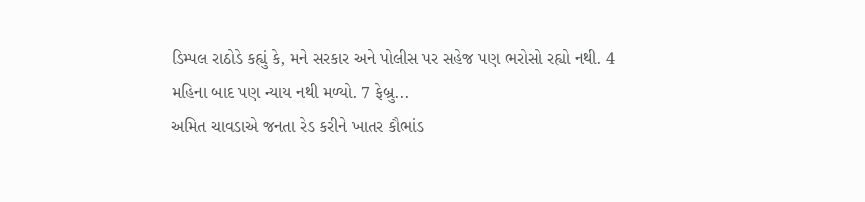ડિમ્પલ રાઠોડે કહ્યું કે, મને સરકાર અને પોલીસ પર સહેજ પણ ભરોસો રહ્યો નથી. 4 મહિના બાદ પણ ન્યાય નથી મળ્યો. 7 ફેબ્રુ...
અમિત ચાવડાએ જનતા રેડ કરીને ખાતર કૌભાંડ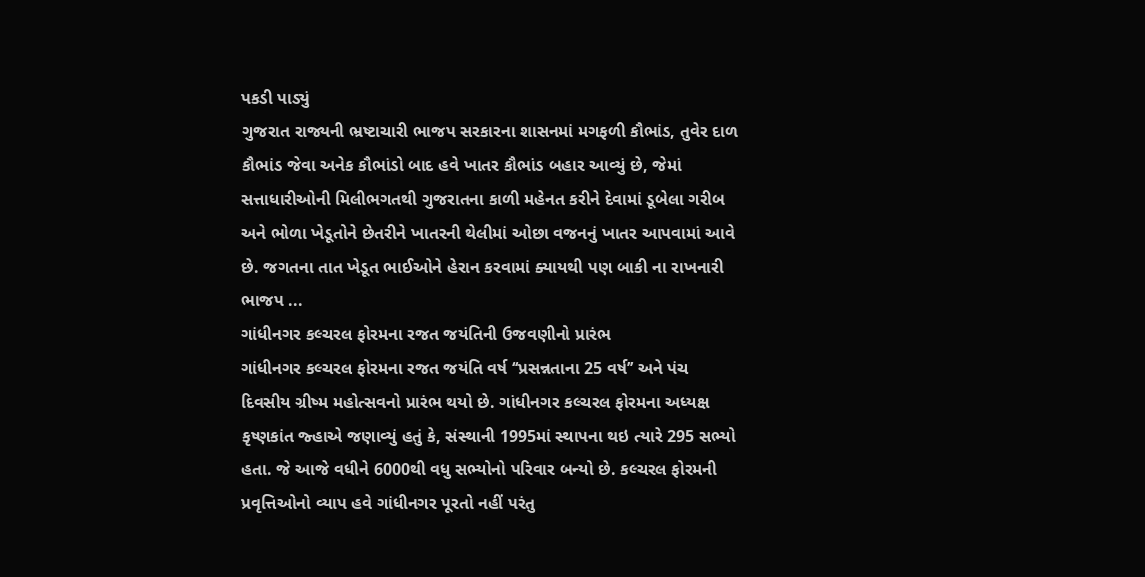પકડી પાડ્યું
ગુજરાત રાજ્યની ભ્રષ્ટાચારી ભાજપ સરકારના શાસનમાં મગફળી કૌભાંડ, તુવેર દાળ કૌભાંડ જેવા અનેક કૌભાંડો બાદ હવે ખાતર કૌભાંડ બહાર આવ્યું છે, જેમાં સત્તાધારીઓની મિલીભગતથી ગુજરાતના કાળી મહેનત કરીને દેવામાં ડૂબેલા ગરીબ અને ભોળા ખેડૂતોને છેતરીને ખાતરની થેલીમાં ઓછા વજનનું ખાતર આપવામાં આવે છે. જગતના તાત ખેડૂત ભાઈઓને હેરાન કરવામાં ક્યાયથી પણ બાકી ના રાખનારી ભાજપ ...
ગાંધીનગર કલ્ચરલ ફોરમના રજત જયંતિની ઉજવણીનો પ્રારંભ
ગાંધીનગર કલ્ચરલ ફોરમના રજત જયંતિ વર્ષ ‘‘પ્રસન્નતાના 25 વર્ષ’’ અને પંચ દિવસીય ગ્રીષ્મ મહોત્સવનો પ્રારંભ થયો છે. ગાંધીનગર કલ્ચરલ ફોરમના અધ્યક્ષ કૃષ્ણકાંત જ્હાએ જણાવ્યું હતું કે, સંસ્થાની 1995માં સ્થાપના થઇ ત્યારે 295 સભ્યો હતા. જે આજે વધીને 6000થી વધુ સભ્યોનો પરિવાર બન્યો છે. કલ્ચરલ ફોરમની પ્રવૃત્તિઓનો વ્યાપ હવે ગાંધીનગર પૂરતો નહીં પરંતુ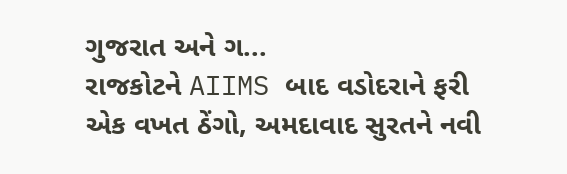ગુજરાત અને ગ...
રાજકોટને AIIMS બાદ વડોદરાને ફરી એક વખત ઠેંગો, અમદાવાદ સુરતને નવી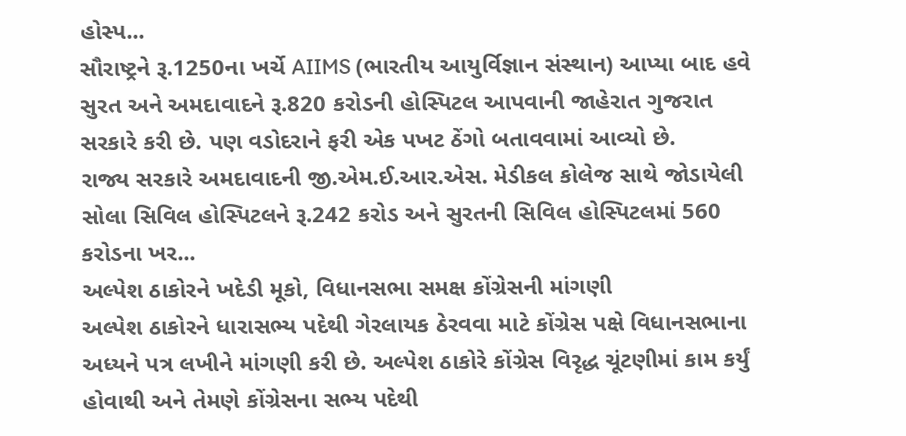હોસ્પ...
સૌરાષ્ટ્રને રૂ.1250ના ખર્ચે AIIMS (ભારતીય આયુર્વિજ્ઞાન સંસ્થાન) આપ્યા બાદ હવે સુરત અને અમદાવાદને રૂ.820 કરોડની હોસ્પિટલ આપવાની જાહેરાત ગુજરાત સરકારે કરી છે. પણ વડોદરાને ફરી એક પખટ ઠેંગો બતાવવામાં આવ્યો છે.
રાજ્ય સરકારે અમદાવાદની જી.એમ.ઈ.આર.એસ. મેડીકલ કોલેજ સાથે જોડાયેલી સોલા સિવિલ હોસ્પિટલને રૂ.242 કરોડ અને સુરતની સિવિલ હોસ્પિટલમાં 560 કરોડના ખર...
અલ્પેશ ઠાકોરને ખદેડી મૂકો, વિધાનસભા સમક્ષ કોંગ્રેસની માંગણી
અલ્પેશ ઠાકોરને ધારાસભ્ય પદેથી ગેરલાયક ઠેરવવા માટે કોંગ્રેસ પક્ષે વિધાનસભાના અધ્યને પત્ર લખીને માંગણી કરી છે. અલ્પેશ ઠાકોરે કોંગ્રેસ વિરૃદ્ધ ચૂંટણીમાં કામ કર્યું હોવાથી અને તેમણે કોંગ્રેસના સભ્ય પદેથી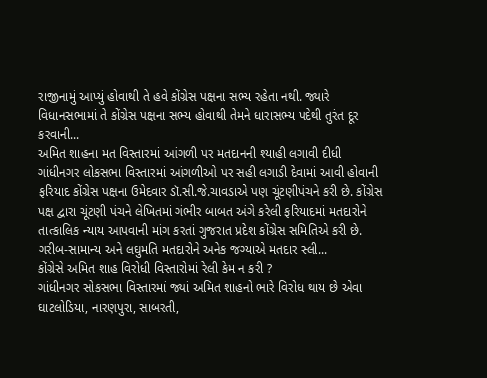રાજીનામું આપ્યું હોવાથી તે હવે કોંગ્રેસ પક્ષના સભ્ય રહેતા નથી. જ્યારે વિધાનસભામાં તે કોંગ્રેસ પક્ષના સભ્ય હોવાથી તેમને ધારાસભ્ય પદેથી તુરંત દૂર કરવાની...
અમિત શાહના મત વિસ્તારમાં આંગળી પર મતદાનની શ્યાહી લગાવી દીધી
ગાંધીનગર લોકસભા વિસ્તારમાં આંગળીઓ પર સહી લગાડી દેવામાં આવી હોવાની ફરિયાદ કોંગ્રેસ પક્ષના ઉમેદવાર ડૉ.સી.જે.ચાવડાએ પણ ચૂંટણીપંચને કરી છે. કોંગ્રેસ પક્ષ દ્વારા ચૂંટણી પંચને લેખિતમાં ગંભીર બાબત અંગે કરેલી ફરિયાદમાં મતદારોને તાત્કાલિક ન્યાય આપવાની માંગ કરતાં ગુજરાત પ્રદેશ કોંગ્રેસ સમિતિએ કરી છે.
ગરીબ-સામાન્ય અને લઘુમતિ મતદારોને અનેક જગ્યાએ મતદાર સ્લી...
કોંગ્રેસે અમિત શાહ વિરોધી વિસ્તારોમાં રેલી કેમ ન કરી ?
ગાંધીનગર સોકસભા વિસ્તારમાં જ્યાં અમિત શાહનો ભારે વિરોધ થાય છે એવા ઘાટલોડિયા, નારણપુરા, સાબરતી,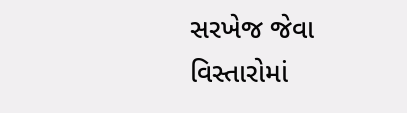સરખેજ જેવા વિસ્તારોમાં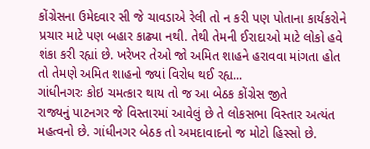કોંગ્રેસના ઉમેદવાર સી જે ચાવડાએ રેલી તો ન કરી પણ પોતાના કાર્યકરોને પ્રચાર માટે પણ બહાર કાઢ્યા નથી. તેથી તેમની ઈરાદાઓ માટે લોકો હવે શંકા કરી રહ્યાં છે. ખરેખર તેઓ જો અમિત શાહને હરાવવા માંગતા હોત તો તેમણે અમિત શાહનો જ્યાં વિરોધ થઈ રહ્ય...
ગાંધીનગરઃ કોઇ ચમત્કાર થાય તો જ આ બેઠક કોંગ્રેસ જીતે
રાજ્યનું પાટનગર જે વિસ્તારમાં આવેલું છે તે લોકસભા વિસ્તાર અત્યંત મહત્વનો છે. ગાંધીનગર બેઠક તો અમદાવાદનો જ મોટો હિસ્સો છે.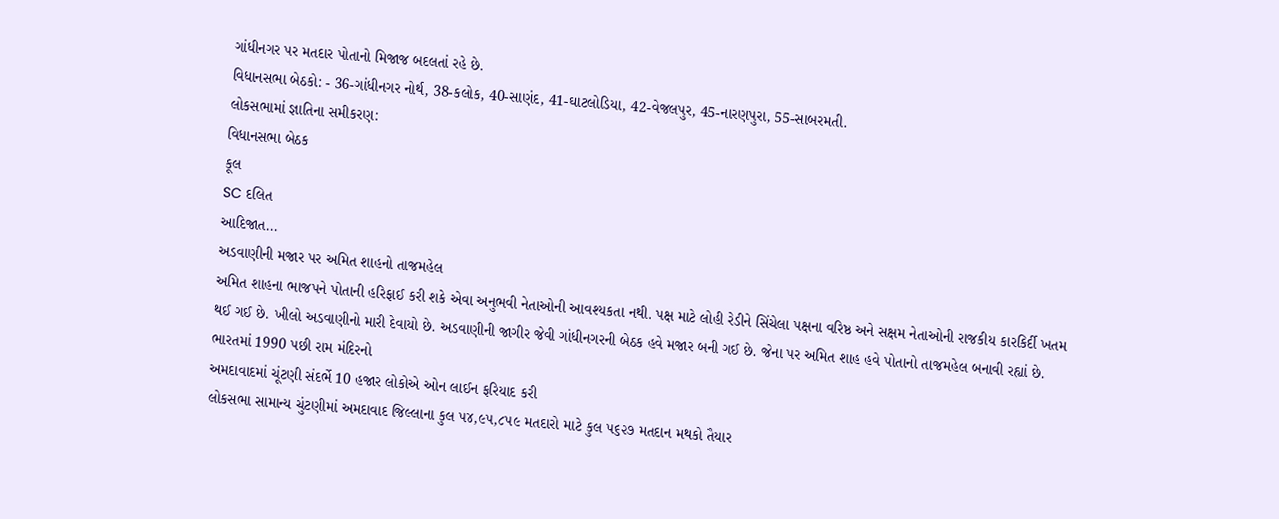ગાંધીનગર પર મતદાર પોતાનો મિજાજ બદલતાં રહે છે.
વિધાનસભા બેઠકો: - 36-ગાંધીનગર નોર્થ, 38-કલોક, 40-સાણંદ, 41-ઘાટલોડિયા, 42-વેજલપુર, 45-નારણપુરા, 55-સાબરમતી.
લોકસભામાં જ્ઞાતિના સમીકરણ:
વિધાનસભા બેઠક
કૂલ
SC દલિત
આદિજાત...
અડવાણીની મજાર પર અમિત શાહનો તાજમહેલ
અમિત શાહના ભાજપને પોતાની હરિફાઈ કરી શકે એવા અનુભવી નેતાઓની આવશ્યકતા નથી. પક્ષ માટે લોહી રેડીને સિંચેલા પક્ષના વરિષ્ઠ અને સક્ષમ નેતાઓની રાજકીય કારકિર્દી ખતમ થઈ ગઈ છે. ખીલો અડવાણીનો મારી દેવાયો છે. અડવાણીની જાગીર જેવી ગાંધીનગરની બેઠક હવે મજાર બની ગઈ છે. જેના પર અમિત શાહ હવે પોતાનો તાજમહેલ બનાવી રહ્યાં છે.
ભારતમાં 1990 પછી રામ મંદિરનો
અમદાવાદમાં ચૂંટણી સંદર્ભે 10 હજાર લોકોએ ઓન લાઈન ફરિયાદ કરી
લોકસભા સામાન્ય ચુંટણીમાં અમદાવાદ જિલ્લાના કુલ ૫૪,૯૫,૮૫૯ મતદારો માટે કુલ ૫૬૨૭ મતદાન મથકો તૈયાર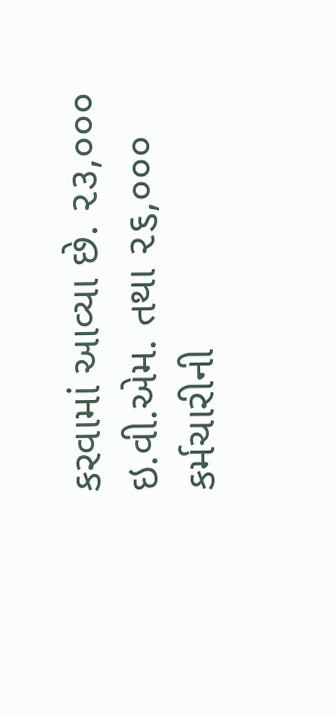કરવામાં આવ્યા છે. ૨૩,૦૦૦ ઇ.વી.એમ. તથા ૨૬,૦૦૦ કર્મચારીની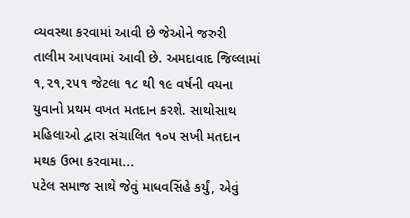વ્યવસ્થા કરવામાં આવી છે જેઓને જરુરી
તાલીમ આપવામાં આવી છે. અમદાવાદ જિલ્લામાં ૧,૨૧,૨૫૧ જેટલા ૧૮ થી ૧૯ વર્ષની વયના યુવાનો પ્રથમ વખત મતદાન કરશે. સાથોસાથ મહિલાઓ દ્વારા સંચાલિત ૧૦૫ સખી મતદાન મથક ઉભા કરવામા...
પટેલ સમાજ સાથે જેવું માધવસિંહે કર્યું, એવું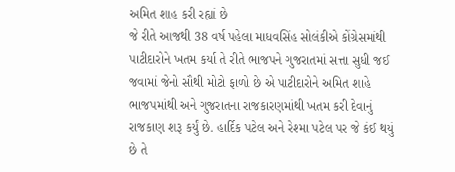અમિત શાહ કરી રહ્યાં છે
જે રીતે આજથી 38 વર્ષ પહેલા માધવસિંહ સોલંકીએ કોંગ્રેસમાંથી પાટીદારોને ખતમ કર્યા તે રીતે ભાજપને ગુજરાતમાં સત્તા સુધી જઈ જવામાં જેનો સૌથી મોટો ફાળો છે એ પાટીદારોને અમિત શાહે ભાજપમાંથી અને ગુજરાતના રાજકારણમાંથી ખતમ કરી દેવાનું રાજકાણ શરૂ કર્યું છે. હાર્દિક પટેલ અને રેશ્મા પટેલ પર જે કંઈ થયું છે તે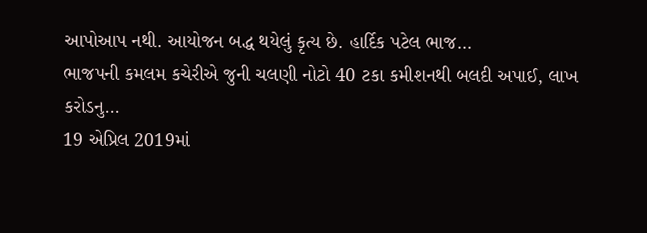આપોઆપ નથી. આયોજન બદ્ધ થયેલું કૃત્ય છે. હાર્દિક પટેલ ભાજ...
ભાજપની કમલમ કચેરીએ જુની ચલણી નોટો 40 ટકા કમીશનથી બલદી અપાઈ, લાખ કરોડનુ...
19 એપ્રિલ 2019માં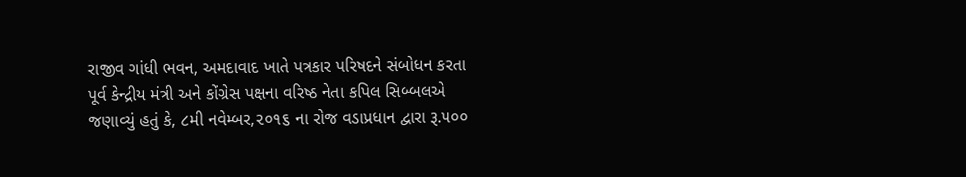રાજીવ ગાંધી ભવન, અમદાવાદ ખાતે પત્રકાર પરિષદને સંબોધન કરતા પૂર્વ કેન્દ્રીય મંત્રી અને કોંગ્રેસ પક્ષના વરિષ્ઠ નેતા કપિલ સિબ્બલએ જણાવ્યું હતું કે, ૮મી નવેમ્બર,૨૦૧૬ ના રોજ વડાપ્રધાન દ્વારા રૂ.૫૦૦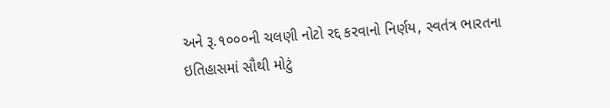અને રૂ.૧૦૦૦ની ચલણી નોટો રદ્દ કરવાનો નિર્ણય, સ્વતંત્ર ભારતના ઇતિહાસમાં સૌથી મોટું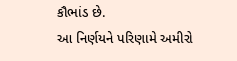કૌભાંડ છે.
આ નિર્ણયને પરિણામે અમીરો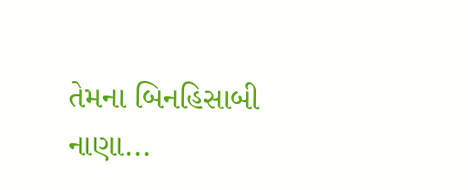તેમના બિનહિસાબી નાણા...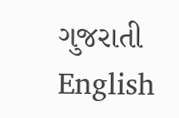ગુજરાતી
English